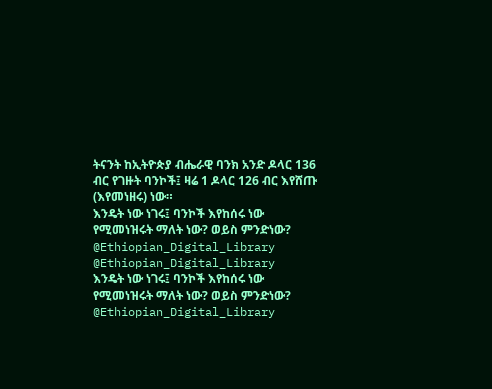ትናንት ከኢትዮጵያ ብሔራዊ ባንክ አንድ ዶላር 136 ብር የገዙት ባንኮች፤ ዛሬ 1 ዶላር 126 ብር እየሸጡ (እየመነዘሩ) ነው።
እንዴት ነው ነገሩ፤ ባንኮች እየከሰሩ ነው የሚመነዝሩት ማለት ነው? ወይስ ምንድነው?
@Ethiopian_Digital_Library
@Ethiopian_Digital_Library
እንዴት ነው ነገሩ፤ ባንኮች እየከሰሩ ነው የሚመነዝሩት ማለት ነው? ወይስ ምንድነው?
@Ethiopian_Digital_Library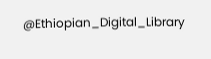@Ethiopian_Digital_Library